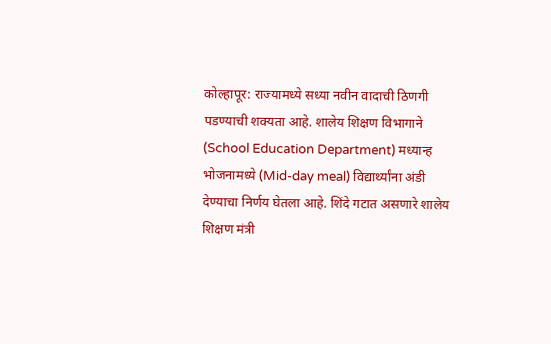कोल्हापूर: राज्यामध्ये सध्या नवीन वादाची ठिणगी पडण्याची शक्यता आहे. शालेय शिक्षण विभागाने (School Education Department) मध्यान्ह भोजनामध्ये (Mid-day meal) विद्यार्थ्यांना अंडी देण्याचा निर्णय घेतला आहे. शिंदे गटात असणारे शालेय शिक्षण मंत्री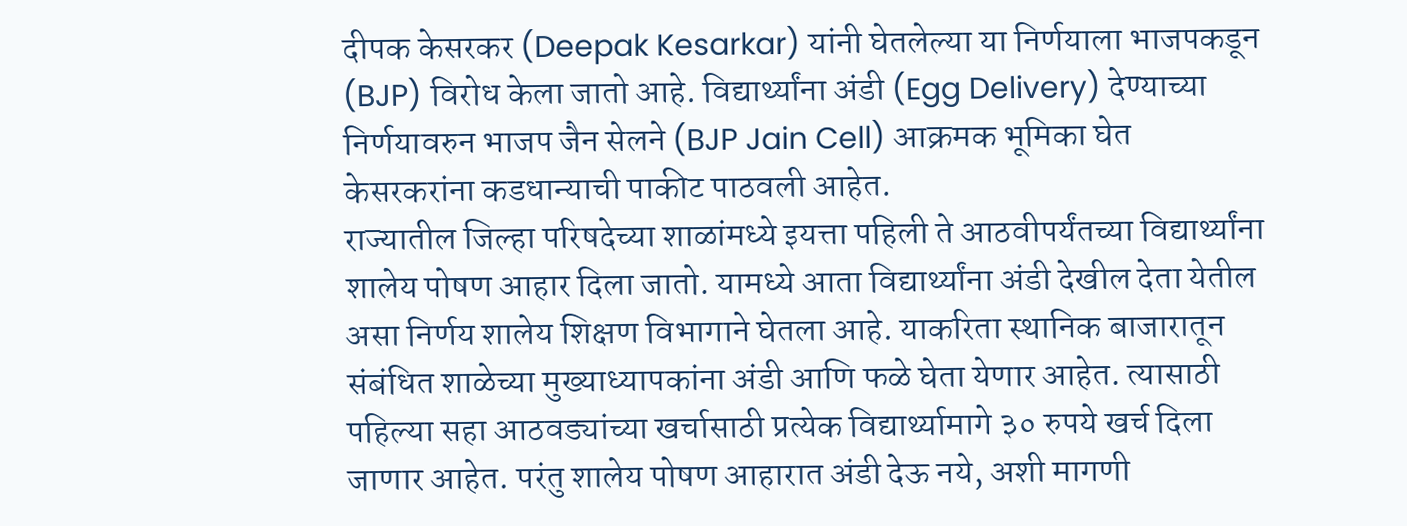दीपक केसरकर (Deepak Kesarkar) यांनी घेतलेल्या या निर्णयाला भाजपकडून (BJP) विरोध केला जातो आहे. विद्यार्थ्यांना अंडी (Egg Delivery) देण्याच्या निर्णयावरुन भाजप जैन सेलने (BJP Jain Cell) आक्रमक भूमिका घेत केसरकरांना कडधान्याची पाकीट पाठवली आहेत.
राज्यातील जिल्हा परिषदेच्या शाळांमध्ये इयत्ता पहिली ते आठवीपर्यंतच्या विद्यार्थ्यांना शालेय पोषण आहार दिला जातो. यामध्ये आता विद्यार्थ्यांना अंडी देखील देता येतील असा निर्णय शालेय शिक्षण विभागाने घेतला आहे. याकरिता स्थानिक बाजारातून संबंधित शाळेच्या मुख्याध्यापकांना अंडी आणि फळे घेता येणार आहेत. त्यासाठी पहिल्या सहा आठवड्यांच्या खर्चासाठी प्रत्येक विद्यार्थ्यामागे ३० रुपये खर्च दिला जाणार आहेत. परंतु शालेय पोषण आहारात अंडी देऊ नये, अशी मागणी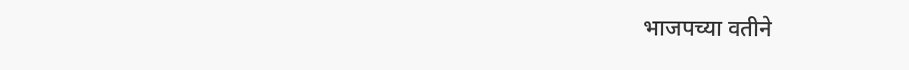भाजपच्या वतीने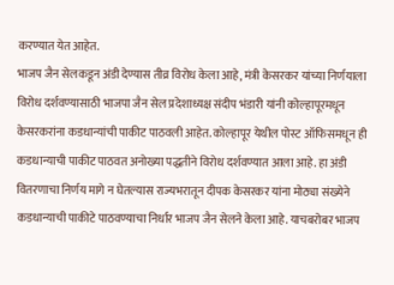करण्यात येत आहेत.
भाजप जैन सेलकडून अंडी देण्यास तीव्र विरोध केला आहे, मंत्री केसरकर यांच्या निर्णयाला विरोध दर्शवण्यासाठी भाजपा जैन सेल प्रदेशाध्यक्ष संदीप भंडारी यांनी कोल्हापूरमधून केसरकरांना कडधान्यांची पाकीट पाठवली आहेत. कोल्हापूर येथील पोस्ट ऑफिसमधून ही कडधान्याची पाकीट पाठवत अनोख्या पद्धतीने विरोध दर्शवण्यात आला आहे. हा अंडी वितरणाचा निर्णय मागे न घेतल्यास राज्यभरातून दीपक केसरकर यांना मोठ्या संख्येने कडधान्याची पाकीटे पाठवण्याचा निर्धार भाजप जैन सेलने केला आहे. याचबरोबर भाजप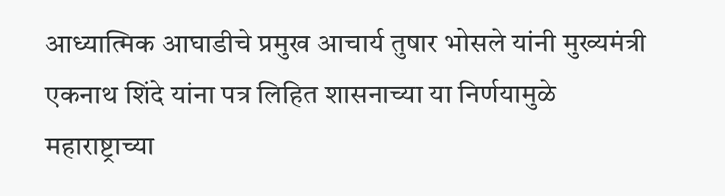आध्यात्मिक आघाडीचे प्रमुख आचार्य तुषार भोसले यांनी मुख्यमंत्री एकनाथ शिंदे यांना पत्र लिहित शासनाच्या या निर्णयामुळे महाराष्ट्राच्या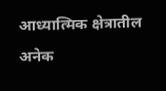आध्यात्मिक क्षेत्रातील अनेक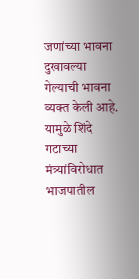जणांच्या भावना दुखावल्या गेल्याची भावना व्यक्त केली आहे. यामुळे शिंदे गटाच्या मंत्र्यांविरोधात भाजपातील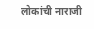लोकांची नाराजी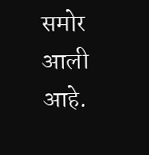समोर आली आहे.